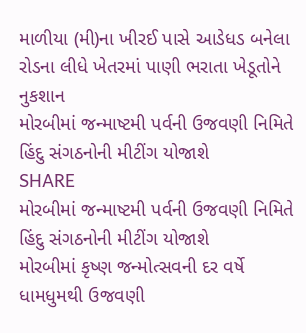માળીયા (મી)ના ખીરઈ પાસે આડેધડ બનેલા રોડના લીધે ખેતરમાં પાણી ભરાતા ખેડૂતોને નુકશાન
મોરબીમાં જન્માષ્ટમી પર્વની ઉજવણી નિમિતે હિંદુ સંગઠનોની મીટીંગ યોજાશે
SHARE
મોરબીમાં જન્માષ્ટમી પર્વની ઉજવણી નિમિતે હિંદુ સંગઠનોની મીટીંગ યોજાશે
મોરબીમાં કૃષ્ણ જન્મોત્સવની દર વર્ષે ધામધુમથી ઉજવણી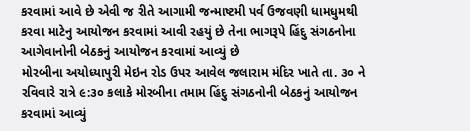કરવામાં આવે છે એવી જ રીતે આગામી જન્માષ્ટમી પર્વ ઉજવણી ધામધુમથી કરવા માટેનુ આયોજન કરવામાં આવી રહયું છે તેના ભાગરૂપે હિંદુ સંગઠનોના આગેવાનોની બેઠકનું આયોજન કરવામાં આવ્યું છે
મોરબીના અયોધ્યાપુરી મેઇન રોડ ઉપર આવેલ જલારામ મંદિર ખાતે તા. ૩૦ ને રવિવારે રાત્રે ૯:૩૦ કલાકે મોરબીના તમામ હિંદુ સંગઠનોની બેઠકનું આયોજન કરવામાં આવ્યું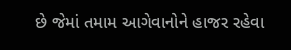છે જેમાં તમામ આગેવાનોને હાજર રહેવા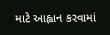માટે આહ્વાન કરવામાં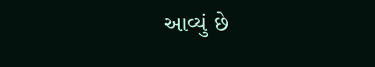આવ્યું છે